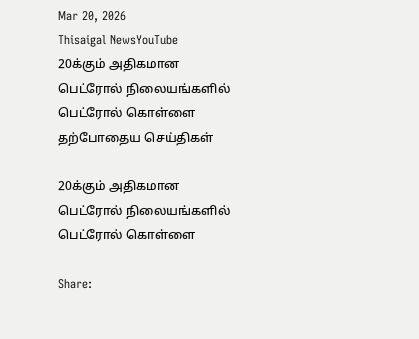Mar 20, 2026
Thisaigal NewsYouTube
20க்கும் அதிகமான பெட்ரோல் நிலையங்களில் பெட்ரோல் கொள்ளை
தற்போதைய செய்திகள்

20க்கும் அதிகமான பெட்ரோல் நிலையங்களில் பெட்ரோல் கொள்ளை

Share: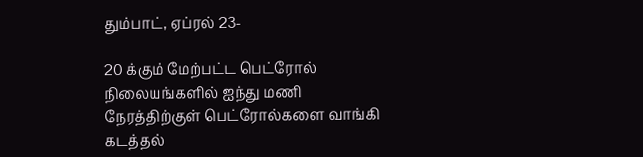தும்பாட், ஏப்ரல் 23-

20 க்கும் மேற்பட்ட பெட்ரோல் நிலையங்களில் ஐந்து மணி நேரத்திற்குள் பெட்ரோல்களை வாங்கி கடத்தல்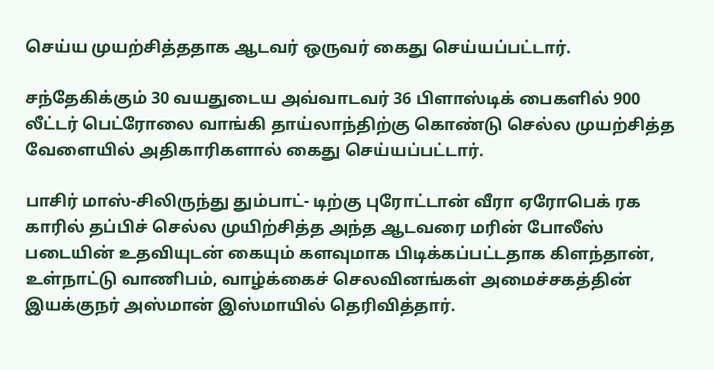செய்ய முயற்சித்ததாக ஆடவர் ஒருவர் கைது செய்யப்பட்டார்.

சந்தேகிக்கும் 30 வயதுடைய அவ்வாடவர் 36 பிளாஸ்டிக் பைகளில் 900 லீட்டர் பெட்ரோலை வாங்கி தாய்லாந்திற்கு கொண்டு செல்ல முயற்சித்த வேளையில் அதிகாரிகளால் கைது செய்யப்பட்டார்.

பாசிர் மாஸ்-சிலிருந்து தும்பாட்- டிற்கு புரோட்டான் வீரா ஏரோபெக் ரக காரில் தப்பிச் செல்ல முயிற்சித்த அந்த ஆடவரை மரின் போலீஸ் படையின் உதவியுடன் கையும் களவுமாக பிடிக்கப்பட்டதாக கிளந்தான், உள்நாட்டு வாணிபம், வாழ்க்கைச் செலவினங்கள் அமைச்சகத்தின் இயக்குநர் அஸ்மான் இஸ்மாயில் தெரிவித்தார்.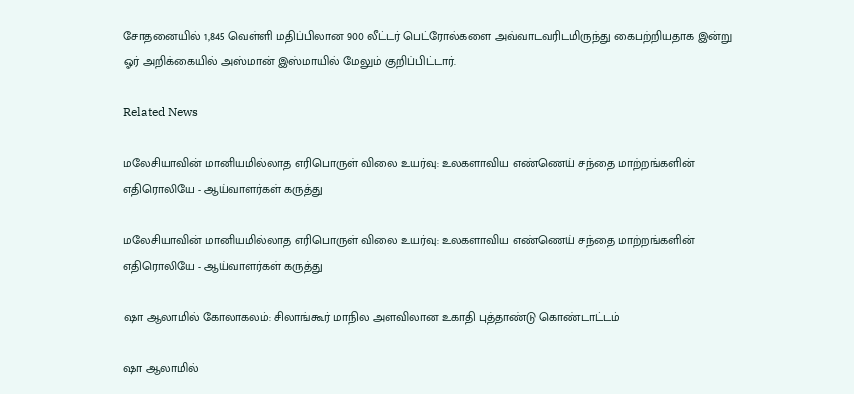சோதனையில் 1,845 வெள்ளி மதிப்பிலான 900 லீட்டர் பெட்ரோல்களை அவ்வாடவரிடமிருந்து கைபற்றியதாக இன்று ஓர் அறிக்கையில் அஸ்மான் இஸ்மாயில் மேலும் குறிப்பிட்டார்.

Related News

மலேசியாவின் மானியமில்லாத எரிபொருள் விலை உயர்வு: உலகளாவிய எண்ணெய் சந்தை மாற்றங்களின் எதிரொலியே - ஆய்வாளர்கள் கருத்து

மலேசியாவின் மானியமில்லாத எரிபொருள் விலை உயர்வு: உலகளாவிய எண்ணெய் சந்தை மாற்றங்களின் எதிரொலியே - ஆய்வாளர்கள் கருத்து

ஷா ஆலாமில் கோலாகலம்: சிலாங்கூர் மாநில அளவிலான உகாதி புத்தாண்டு கொண்டாட்டம்

ஷா ஆலாமில்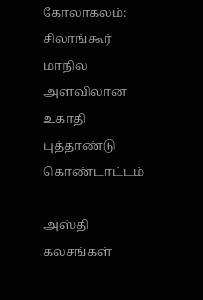கோலாகலம்: சிலாங்கூர் மாநில அளவிலான உகாதி புத்தாண்டு கொண்டாட்டம்

அஸ்தி கலசங்கள்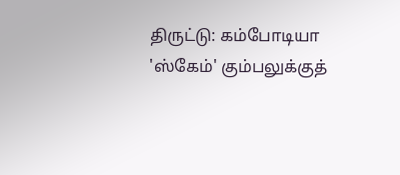திருட்டு: கம்போடியா 'ஸ்கேம்' கும்பலுக்குத்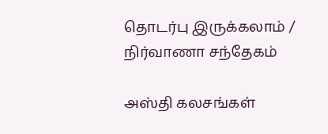தொடர்பு இருக்கலாம் / நிர்வாணா சந்தேகம்

அஸ்தி கலசங்கள்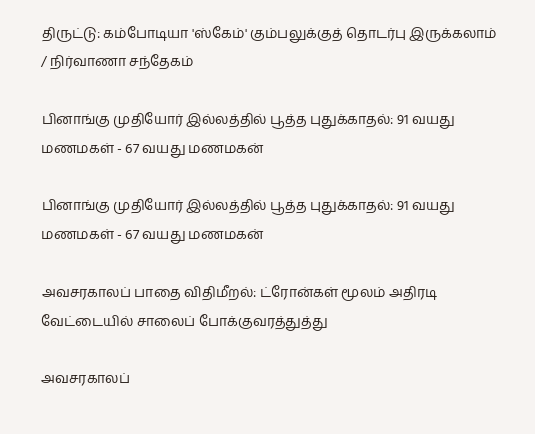திருட்டு: கம்போடியா 'ஸ்கேம்' கும்பலுக்குத் தொடர்பு இருக்கலாம் / நிர்வாணா சந்தேகம்

பினாங்கு முதியோர் இல்லத்தில் பூத்த புதுக்காதல்: 91 வயது மணமகள் - 67 வயது மணமகன்

பினாங்கு முதியோர் இல்லத்தில் பூத்த புதுக்காதல்: 91 வயது மணமகள் - 67 வயது மணமகன்

அவசரகாலப் பாதை விதிமீறல்: ட்ரோன்கள் மூலம் அதிரடி வேட்டையில் சாலைப் போக்குவரத்துத்து

அவசரகாலப்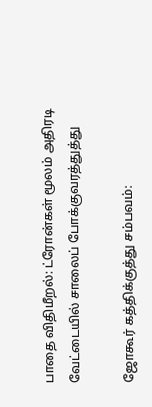பாதை விதிமீறல்: ட்ரோன்கள் மூலம் அதிரடி வேட்டையில் சாலைப் போக்குவரத்துத்து

ஜோகூர் கத்திக்குத்து சம்பவம்: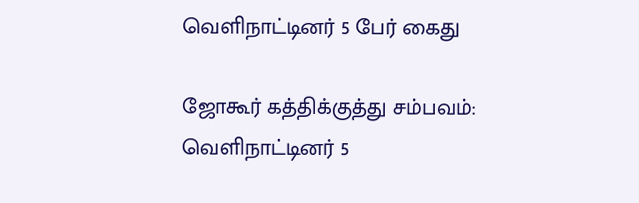வெளிநாட்டினர் 5 பேர் கைது

ஜோகூர் கத்திக்குத்து சம்பவம்: வெளிநாட்டினர் 5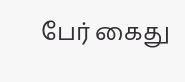பேர் கைது